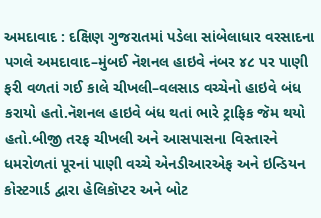અમદાવાદ : દક્ષિણ ગુજરાતમાં પડેલા સાંબેલાધાર વરસાદના પગલે અમદાવાદ–મુંબઈ નૅશનલ હાઇવે નંબર ૪૮ પર પાણી ફરી વળતાં ગઈ કાલે ચીખલી–વલસાડ વચ્ચેનો હાઇવે બંધ કરાયો હતો.નૅશનલ હાઇવે બંધ થતાં ભારે ટ્રાફિક જૅમ થયો હતો.બીજી તરફ ચીખલી અને આસપાસના વિસ્તારને ધમરોળતાં પૂરનાં પાણી વચ્ચે એનડીઆરએફ અને ઇન્ડિયન કોસ્ટગાર્ડ દ્વારા હેલિકૉપ્ટર અને બોટ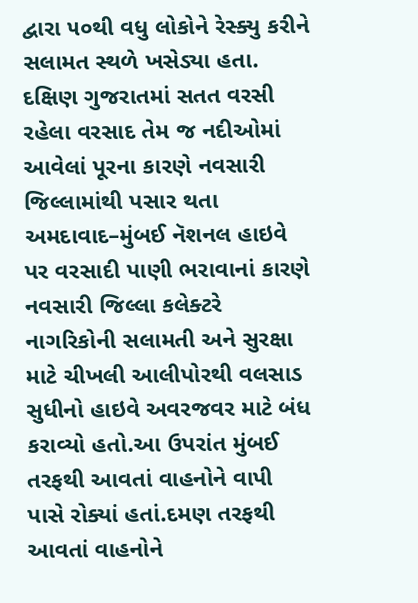દ્વારા ૫૦થી વધુ લોકોને રેસ્ક્યુ કરીને સલામત સ્થળે ખસેડ્યા હતા.
દક્ષિણ ગુજરાતમાં સતત વરસી રહેલા વરસાદ તેમ જ નદીઓમાં આવેલાં પૂરના કારણે નવસારી જિલ્લામાંથી પસાર થતા અમદાવાદ–મુંબઈ નૅશનલ હાઇવે પર વરસાદી પાણી ભરાવાનાં કારણે નવસારી જિલ્લા કલેક્ટરે નાગરિકોની સલામતી અને સુરક્ષા માટે ચીખલી આલીપોરથી વલસાડ સુધીનો હાઇવે અવરજવર માટે બંધ કરાવ્યો હતો.આ ઉપરાંત મુંબઈ તરફથી આવતાં વાહનોને વાપી પાસે રોક્યાં હતાં.દમણ તરફથી આવતાં વાહનોને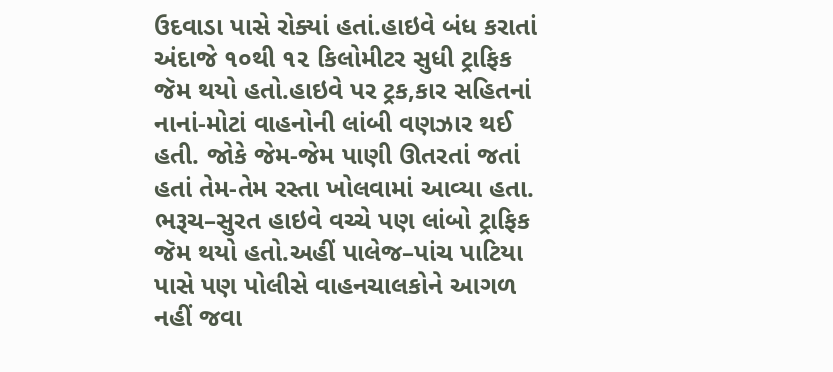ઉદવાડા પાસે રોક્યાં હતાં.હાઇવે બંધ કરાતાં અંદાજે ૧૦થી ૧૨ કિલોમીટર સુધી ટ્રાફિક જૅમ થયો હતો.હાઇવે પર ટ્રક,કાર સહિતનાં નાનાં-મોટાં વાહનોની લાંબી વણઝાર થઈ હતી. જોકે જેમ-જેમ પાણી ઊતરતાં જતાં હતાં તેમ-તેમ રસ્તા ખોલવામાં આવ્યા હતા.
ભરૂચ–સુરત હાઇવે વચ્ચે પણ લાંબો ટ્રાફિક જૅમ થયો હતો.અહીં પાલેજ–પાંચ પાટિયા પાસે પણ પોલીસે વાહનચાલકોને આગળ નહીં જવા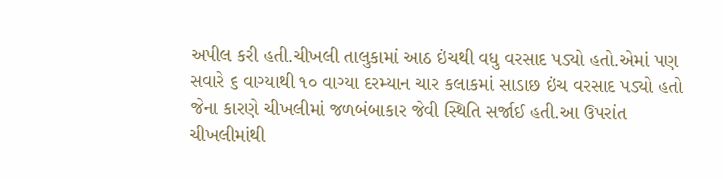અપીલ કરી હતી.ચીખલી તાલુકામાં આઠ ઇંચથી વધુ વરસાદ પડ્યો હતો.એમાં પણ સવારે ૬ વાગ્યાથી ૧૦ વાગ્યા દરમ્યાન ચાર કલાકમાં સાડાછ ઇંચ વરસાદ પડ્યો હતો જેના કારણે ચીખલીમાં જળબંબાકાર જેવી સ્થિતિ સર્જાઈ હતી.આ ઉપરાંત ચીખલીમાંથી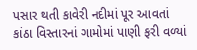પસાર થતી કાવેરી નદીમાં પૂર આવતાં કાંઠા વિસ્તારનાં ગામોમાં પાણી ફરી વળ્યાં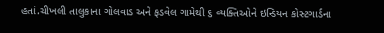હતાં.ચીખલી તાલુકાના ગોલવાડ અને ફડવેલ ગામેથી ૬ વ્યક્તિઓને ઇન્ડિયન કોસ્ટગાર્ડના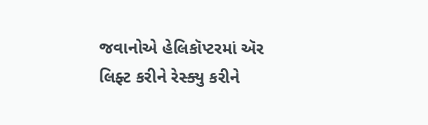જવાનોએ હેલિકૉપ્ટરમાં ઍર લિફ્ટ કરીને રેસ્ક્યુ કરીને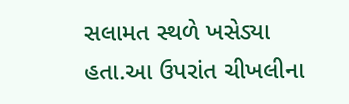સલામત સ્થળે ખસેડ્યા હતા.આ ઉપરાંત ચીખલીના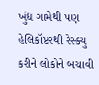ખુંદ્ય ગામેથી પણ હેલિકૉપ્ટરથી રેસ્ક્યુ કરીને લોકોને બચાવી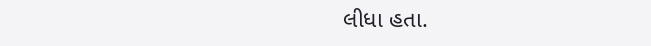લીધા હતા.